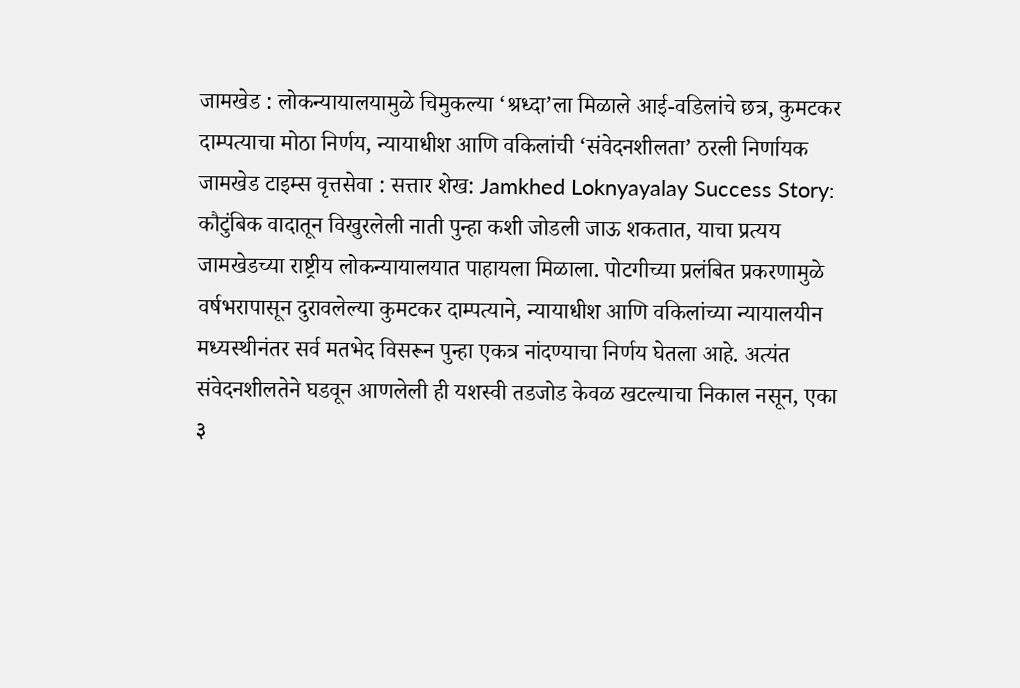जामखेड : लोकन्यायालयामुळे चिमुकल्या ‘श्रध्दा’ला मिळाले आई-वडिलांचे छत्र, कुमटकर दाम्पत्याचा मोठा निर्णय, न्यायाधीश आणि वकिलांची ‘संवेदनशीलता’ ठरली निर्णायक
जामखेड टाइम्स वृत्तसेवा : सत्तार शेख: Jamkhed Loknyayalay Success Story: कौटुंबिक वादातून विखुरलेली नाती पुन्हा कशी जोडली जाऊ शकतात, याचा प्रत्यय जामखेडच्या राष्ट्रीय लोकन्यायालयात पाहायला मिळाला. पोटगीच्या प्रलंबित प्रकरणामुळे वर्षभरापासून दुरावलेल्या कुमटकर दाम्पत्याने, न्यायाधीश आणि वकिलांच्या न्यायालयीन मध्यस्थीनंतर सर्व मतभेद विसरून पुन्हा एकत्र नांदण्याचा निर्णय घेतला आहे. अत्यंत संवेदनशीलतेने घडवून आणलेली ही यशस्वी तडजोड केवळ खटल्याचा निकाल नसून, एका ३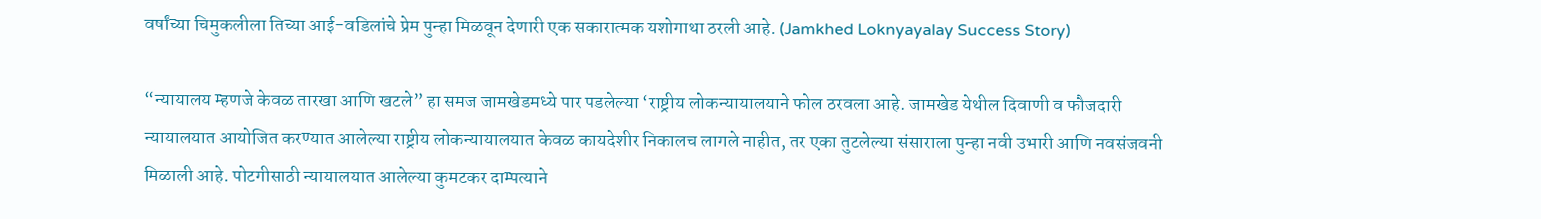वर्षांच्या चिमुकलीला तिच्या आई-वडिलांचे प्रेम पुन्हा मिळवून देणारी एक सकारात्मक यशोगाथा ठरली आहे. (Jamkhed Loknyayalay Success Story)

“न्यायालय म्हणजे केवळ तारखा आणि खटले” हा समज जामखेडमध्ये पार पडलेल्या ‘राष्ट्रीय लोकन्यायालयाने फोल ठरवला आहे. जामखेड येथील दिवाणी व फौजदारी न्यायालयात आयोजित करण्यात आलेल्या राष्ट्रीय लोकन्यायालयात केवळ कायदेशीर निकालच लागले नाहीत, तर एका तुटलेल्या संसाराला पुन्हा नवी उभारी आणि नवसंजवनी मिळाली आहे. पोटगीसाठी न्यायालयात आलेल्या कुमटकर दाम्पत्याने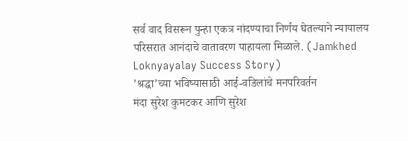सर्व वाद विसरून पुन्हा एकत्र नांदण्याचा निर्णय घेतल्याने न्यायालय परिसरात आनंदाचे वातावरण पाहायला मिळाले. (Jamkhed Loknyayalay Success Story)
’श्रद्धा’च्या भविष्यासाठी आई-वडिलांचे मनपरिवर्तन
मंदा सुरेश कुमटकर आणि सुरेश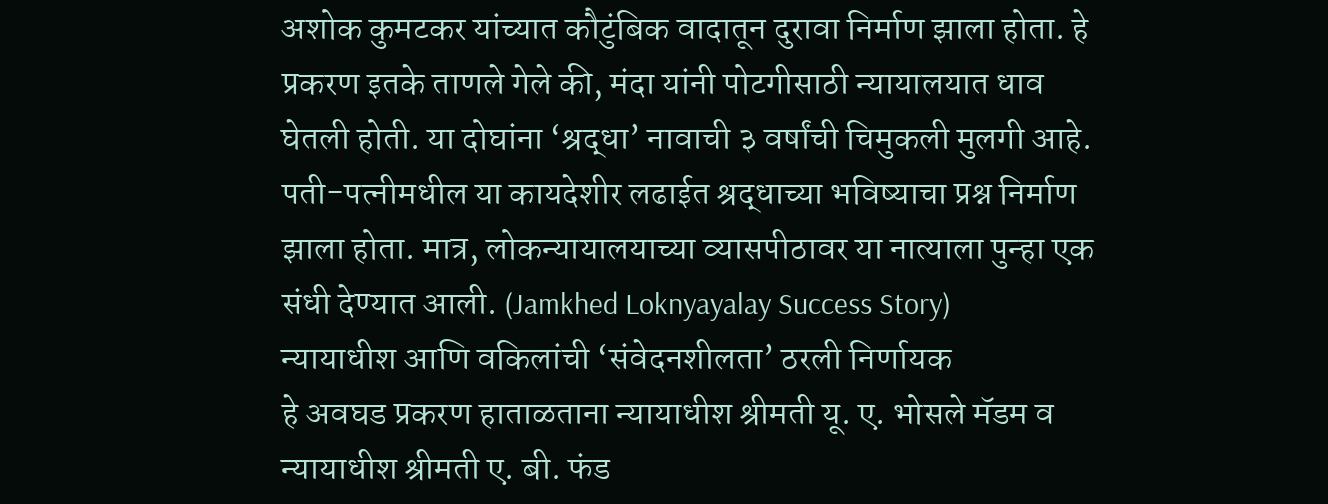अशोक कुमटकर यांच्यात कौटुंबिक वादातून दुरावा निर्माण झाला होता. हे प्रकरण इतके ताणले गेले की, मंदा यांनी पोटगीसाठी न्यायालयात धाव घेतली होती. या दोघांना ‘श्रद्धा’ नावाची ३ वर्षांची चिमुकली मुलगी आहे. पती-पत्नीमधील या कायदेशीर लढाईत श्रद्धाच्या भविष्याचा प्रश्न निर्माण झाला होता. मात्र, लोकन्यायालयाच्या व्यासपीठावर या नात्याला पुन्हा एक संधी देण्यात आली. (Jamkhed Loknyayalay Success Story)
न्यायाधीश आणि वकिलांची ‘संवेदनशीलता’ ठरली निर्णायक
हे अवघड प्रकरण हाताळताना न्यायाधीश श्रीमती यू. ए. भोसले मॅडम व न्यायाधीश श्रीमती ए. बी. फंड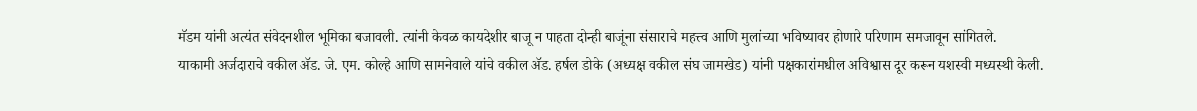मॅडम यांनी अत्यंत संवेदनशील भूमिका बजावली. त्यांनी केवळ कायदेशीर बाजू न पाहता दोन्ही बाजूंना संसाराचे महत्त्व आणि मुलांच्या भविष्यावर होणारे परिणाम समजावून सांगितले.
याकामी अर्जदाराचे वकील ॲड. जे. एम. कोल्हे आणि सामनेवाले यांचे वकील ॲड. हर्षल डोके (अध्यक्ष वकील संघ जामखेड) यांनी पक्षकारांमधील अविश्वास दूर करून यशस्वी मध्यस्थी केली.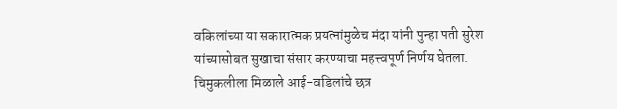वकिलांच्या या सकारात्मक प्रयत्नांमुळेच मंदा यांनी पुन्हा पती सुरेश यांच्यासोबत सुखाचा संसार करण्याचा महत्त्वपूर्ण निर्णय घेतला.
चिमुकलीला मिळाले आई-वडिलांचे छत्र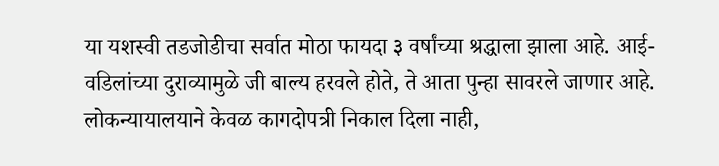या यशस्वी तडजोडीचा सर्वात मोठा फायदा ३ वर्षांच्या श्रद्धाला झाला आहे. आई-वडिलांच्या दुराव्यामुळे जी बाल्य हरवले होते, ते आता पुन्हा सावरले जाणार आहे. लोकन्यायालयाने केवळ कागदोपत्री निकाल दिला नाही,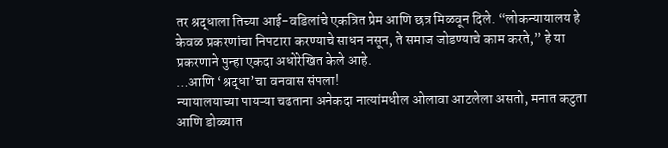तर श्रद्धाला तिच्या आई-वडिलांचे एकत्रित प्रेम आणि छत्र मिळवून दिले. “लोकन्यायालय हे केवळ प्रकरणांचा निपटारा करण्याचे साधन नसून, ते समाज जोडण्याचे काम करते,” हे या प्रकरणाने पुन्हा एकदा अधोरेखित केले आहे.
…आणि ‘श्रद्धा’चा वनवास संपला!
न्यायालयाच्या पायऱ्या चढताना अनेकदा नात्यांमधील ओलावा आटलेला असतो, मनात कटुता आणि डोळ्यात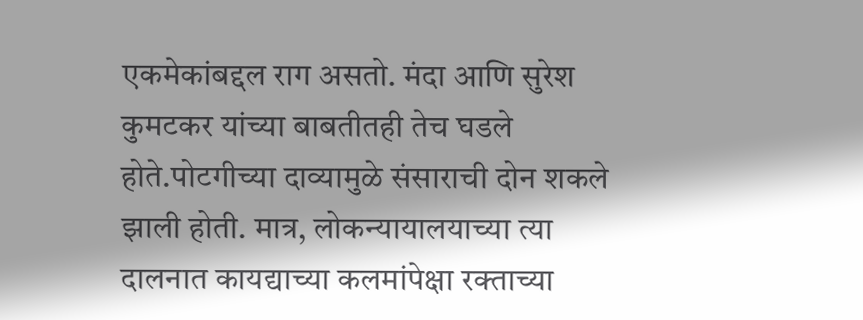एकमेकांबद्दल राग असतो. मंदा आणि सुरेश कुमटकर यांच्या बाबतीतही तेच घडले होते.पोटगीच्या दाव्यामुळे संसाराची दोन शकले झाली होती. मात्र, लोकन्यायालयाच्या त्या दालनात कायद्याच्या कलमांपेक्षा रक्ताच्या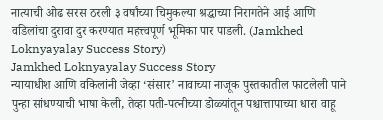नात्याची ओढ सरस ठरली ३ वर्षांच्या चिमुकल्या श्रद्धाच्या निरागतेने आई आणि वडिलांचा दुरावा दुर करण्यात महत्त्वपूर्ण भूमिका पार पाडली. (Jamkhed Loknyayalay Success Story)
Jamkhed Loknyayalay Success Story
न्यायाधीश आणि वकिलांनी जेव्हा ‘संसार’ नावाच्या नाजूक पुस्तकातील फाटलेली पाने पुन्हा सांधण्याची भाषा केली, तेव्हा पती-पत्नीच्या डोळ्यांतून पश्चात्तापाच्या धारा वाहू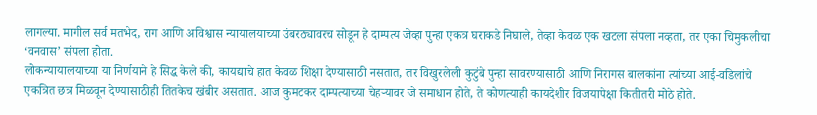लागल्या. मागील सर्व मतभेद, राग आणि अविश्वास न्यायालयाच्या उंबरठ्यावरच सोडून हे दाम्पत्य जेव्हा पुन्हा एकत्र घराकडे निघाले, तेव्हा केवळ एक खटला संपला नव्हता, तर एका चिमुकलीचा ‘वनवास’ संपला होता.
लोकन्यायालयाच्या या निर्णयाने हे सिद्ध केले की, कायद्याचे हात केवळ शिक्षा देण्यासाठी नसतात, तर विखुरलेली कुटुंबे पुन्हा सावरण्यासाठी आणि निरागस बालकांना त्यांच्या आई-वडिलांचे एकत्रित छत्र मिळवून देण्यासाठीही तितकेच खंबीर असतात. आज कुमटकर दाम्पत्याच्या चेहऱ्यावर जे समाधान होते, ते कोणत्याही कायदेशीर विजयापेक्षा कितीतरी मोठे होते.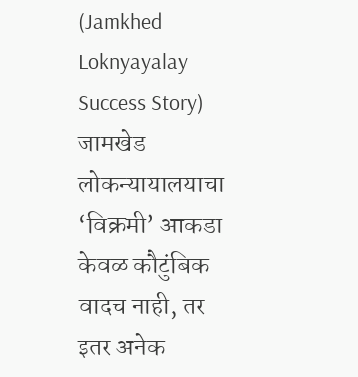(Jamkhed Loknyayalay Success Story)
जामखेड लोकन्यायालयाचा ‘विक्रमी’ आकडा
केवळ कौटुंबिक वादच नाही, तर इतर अनेक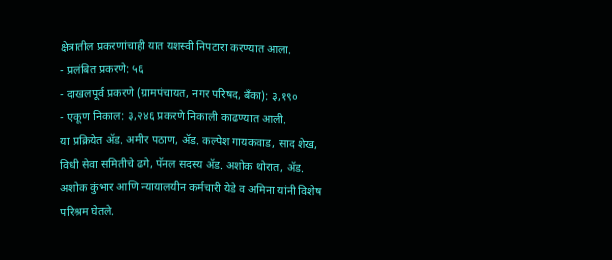क्षेत्रातील प्रकरणांचाही यात यशस्वी निपटारा करण्यात आला.
- प्रलंबित प्रकरणे: ५६
- दाखलपूर्व प्रकरणे (ग्रामपंचायत, नगर परिषद, बँका): ३,१९०
- एकूण निकाल: ३,२४६ प्रकरणे निकाली काढण्यात आली.
या प्रक्रियेत ॲड. अमीर पठाण, ॲड. कल्पेश गायकवाड, साद शेख, विधी सेवा समितीचे ढगे, पॅनल सदस्य ॲड. अशोक थोरात, ॲड. अशोक कुंभार आणि न्यायालयीन कर्मचारी येडे व अमिना यांनी विशेष परिश्रम घेतले.